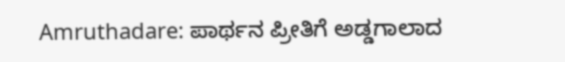Amruthadare: ಪಾರ್ಥನ ಪ್ರೀತಿಗೆ ಅಡ್ಡಗಾಲಾದ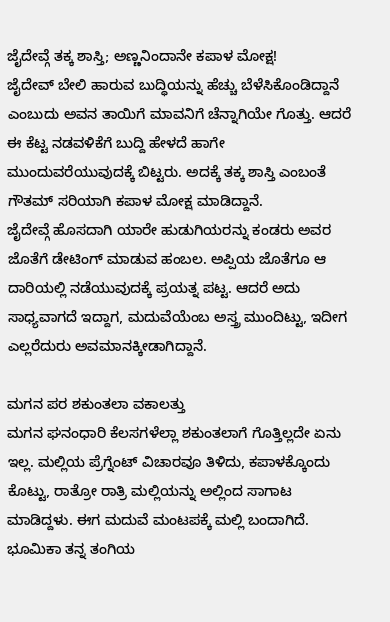ಜೈದೇವ್ಗೆ ತಕ್ಕ ಶಾಸ್ತಿ; ಅಣ್ಣನಿಂದಾನೇ ಕಪಾಳ ಮೋಕ್ಷ!
ಜೈದೇವ್ ಬೇಲಿ ಹಾರುವ ಬುದ್ಧಿಯನ್ನು ಹೆಚ್ಚು ಬೆಳೆಸಿಕೊಂಡಿದ್ದಾನೆ ಎಂಬುದು ಅವನ ತಾಯಿಗೆ ಮಾವನಿಗೆ ಚೆನ್ನಾಗಿಯೇ ಗೊತ್ತು. ಆದರೆ ಈ ಕೆಟ್ಟ ನಡವಳಿಕೆಗೆ ಬುದ್ದಿ ಹೇಳದೆ ಹಾಗೇ ಮುಂದುವರೆಯುವುದಕ್ಕೆ ಬಿಟ್ಟರು. ಅದಕ್ಕೆ ತಕ್ಕ ಶಾಸ್ತಿ ಎಂಬಂತೆ ಗೌತಮ್ ಸರಿಯಾಗಿ ಕಪಾಳ ಮೋಕ್ಷ ಮಾಡಿದ್ದಾನೆ.
ಜೈದೇವ್ಗೆ ಹೊಸದಾಗಿ ಯಾರೇ ಹುಡುಗಿಯರನ್ನು ಕಂಡರು ಅವರ ಜೊತೆಗೆ ಡೇಟಿಂಗ್ ಮಾಡುವ ಹಂಬಲ. ಅಪ್ಪಿಯ ಜೊತೆಗೂ ಆ ದಾರಿಯಲ್ಲಿ ನಡೆಯುವುದಕ್ಕೆ ಪ್ರಯತ್ನ ಪಟ್ಟ. ಆದರೆ ಅದು ಸಾಧ್ಯವಾಗದೆ ಇದ್ದಾಗ, ಮದುವೆಯೆಂಬ ಅಸ್ತ್ರ ಮುಂದಿಟ್ಟು, ಇದೀಗ ಎಲ್ಲರೆದುರು ಅವಮಾನಕ್ಕೀಡಾಗಿದ್ದಾನೆ.

ಮಗನ ಪರ ಶಕುಂತಲಾ ವಕಾಲತ್ತು
ಮಗನ ಘನಂಧಾರಿ ಕೆಲಸಗಳೆಲ್ಲಾ ಶಕುಂತಲಾಗೆ ಗೊತ್ತಿಲ್ಲದೇ ಏನು ಇಲ್ಲ. ಮಲ್ಲಿಯ ಪ್ರೆಗ್ನೆಂಟ್ ವಿಚಾರವೂ ತಿಳಿದು, ಕಪಾಳಕ್ಕೊಂದು ಕೊಟ್ಟು, ರಾತ್ರೋ ರಾತ್ರಿ ಮಲ್ಲಿಯನ್ನು ಅಲ್ಲಿಂದ ಸಾಗಾಟ ಮಾಡಿದ್ದಳು. ಈಗ ಮದುವೆ ಮಂಟಪಕ್ಕೆ ಮಲ್ಲಿ ಬಂದಾಗಿದೆ. ಭೂಮಿಕಾ ತನ್ನ ತಂಗಿಯ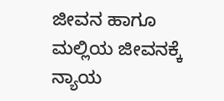ಜೀವನ ಹಾಗೂ ಮಲ್ಲಿಯ ಜೀವನಕ್ಕೆ ನ್ಯಾಯ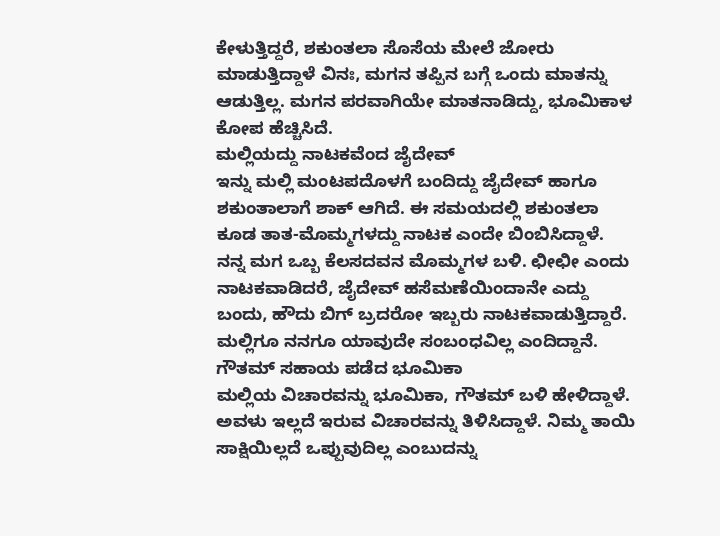ಕೇಳುತ್ತಿದ್ದರೆ, ಶಕುಂತಲಾ ಸೊಸೆಯ ಮೇಲೆ ಜೋರು ಮಾಡುತ್ತಿದ್ದಾಳೆ ವಿನಃ, ಮಗನ ತಪ್ಪಿನ ಬಗ್ಗೆ ಒಂದು ಮಾತನ್ನು ಆಡುತ್ತಿಲ್ಲ. ಮಗನ ಪರವಾಗಿಯೇ ಮಾತನಾಡಿದ್ದು, ಭೂಮಿಕಾಳ ಕೋಪ ಹೆಚ್ಚಿಸಿದೆ.
ಮಲ್ಲಿಯದ್ದು ನಾಟಕವೆಂದ ಜೈದೇವ್
ಇನ್ನು ಮಲ್ಲಿ ಮಂಟಪದೊಳಗೆ ಬಂದಿದ್ದು ಜೈದೇವ್ ಹಾಗೂ ಶಕುಂತಾಲಾಗೆ ಶಾಕ್ ಆಗಿದೆ. ಈ ಸಮಯದಲ್ಲಿ ಶಕುಂತಲಾ ಕೂಡ ತಾತ-ಮೊಮ್ಮಗಳದ್ದು ನಾಟಕ ಎಂದೇ ಬಿಂಬಿಸಿದ್ದಾಳೆ. ನನ್ನ ಮಗ ಒಬ್ಬ ಕೆಲಸದವನ ಮೊಮ್ಮಗಳ ಬಳಿ. ಛೀಛೀ ಎಂದು ನಾಟಕವಾಡಿದರೆ, ಜೈದೇವ್ ಹಸೆಮಣೆಯಿಂದಾನೇ ಎದ್ದು ಬಂದು, ಹೌದು ಬಿಗ್ ಬ್ರದರೋ ಇಬ್ಬರು ನಾಟಕವಾಡುತ್ತಿದ್ದಾರೆ. ಮಲ್ಲಿಗೂ ನನಗೂ ಯಾವುದೇ ಸಂಬಂಧವಿಲ್ಲ ಎಂದಿದ್ದಾನೆ.
ಗೌತಮ್ ಸಹಾಯ ಪಡೆದ ಭೂಮಿಕಾ
ಮಲ್ಲಿಯ ವಿಚಾರವನ್ನು ಭೂಮಿಕಾ, ಗೌತಮ್ ಬಳಿ ಹೇಳಿದ್ದಾಳೆ. ಅವಳು ಇಲ್ಲದೆ ಇರುವ ವಿಚಾರವನ್ನು ತಿಳಿಸಿದ್ದಾಳೆ. ನಿಮ್ಮ ತಾಯಿ ಸಾಕ್ಷಿಯಿಲ್ಲದೆ ಒಪ್ಪುವುದಿಲ್ಲ ಎಂಬುದನ್ನು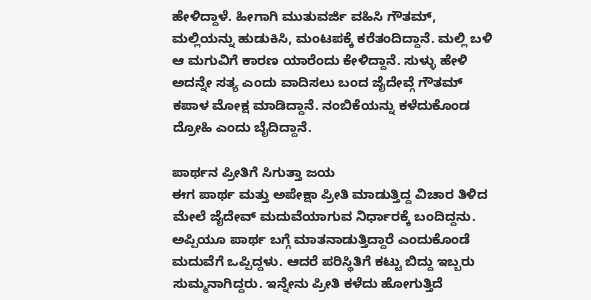ಹೇಳಿದ್ದಾಳೆ. ಹೀಗಾಗಿ ಮುತುವರ್ಜಿ ವಹಿಸಿ ಗೌತಮ್, ಮಲ್ಲಿಯನ್ನು ಹುಡುಕಿಸಿ, ಮಂಟಪಕ್ಕೆ ಕರೆತಂದಿದ್ದಾನೆ. ಮಲ್ಲಿ ಬಳಿ ಆ ಮಗುವಿಗೆ ಕಾರಣ ಯಾರೆಂದು ಕೇಳಿದ್ದಾನೆ. ಸುಳ್ಳು ಹೇಳಿ ಅದನ್ನೇ ಸತ್ಯ ಎಂದು ವಾದಿಸಲು ಬಂದ ಜೈದೇವ್ಗೆ ಗೌತಮ್ ಕಪಾಳ ಮೋಕ್ಷ ಮಾಡಿದ್ದಾನೆ. ನಂಬಿಕೆಯನ್ನು ಕಳೆದುಕೊಂಡ ದ್ರೋಹಿ ಎಂದು ಬೈದಿದ್ದಾನೆ.

ಪಾರ್ಥನ ಪ್ರೀತಿಗೆ ಸಿಗುತ್ತಾ ಜಯ
ಈಗ ಪಾರ್ಥ ಮತ್ತು ಅಪೇಕ್ಷಾ ಪ್ರೀತಿ ಮಾಡುತ್ತಿದ್ದ ವಿಚಾರ ತಿಳಿದ ಮೇಲೆ ಜೈದೇವ್ ಮದುವೆಯಾಗುವ ನಿರ್ಧಾರಕ್ಕೆ ಬಂದಿದ್ದನು. ಅಪ್ಪಿಯೂ ಪಾರ್ಥ ಬಗ್ಗೆ ಮಾತನಾಡುತ್ತಿದ್ದಾರೆ ಎಂದುಕೊಂಡೆ ಮದುವೆಗೆ ಒಪ್ಪಿದ್ದಳು. ಆದರೆ ಪರಿಸ್ಥಿತಿಗೆ ಕಟ್ಟು ಬಿದ್ದು ಇಬ್ಬರು ಸುಮ್ಮನಾಗಿದ್ದರು. ಇನ್ನೇನು ಪ್ರೀತಿ ಕಳೆದು ಹೋಗುತ್ತಿದೆ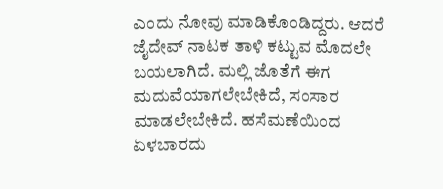ಎಂದು ನೋವು ಮಾಡಿಕೊಂಡಿದ್ದರು. ಆದರೆ ಜೈದೇವ್ ನಾಟಕ ತಾಳಿ ಕಟ್ಟುವ ಮೊದಲೇ ಬಯಲಾಗಿದೆ. ಮಲ್ಲಿ ಜೊತೆಗೆ ಈಗ ಮದುವೆಯಾಗಲೇಬೇಕಿದೆ, ಸಂಸಾರ ಮಾಡಲೇಬೇಕಿದೆ. ಹಸೆಮಣೆಯಿಂದ ಏಳಬಾರದು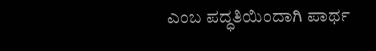ಎಂಬ ಪದ್ಧತಿಯಿಂದಾಗಿ ಪಾರ್ಥ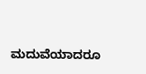ಮದುವೆಯಾದರೂ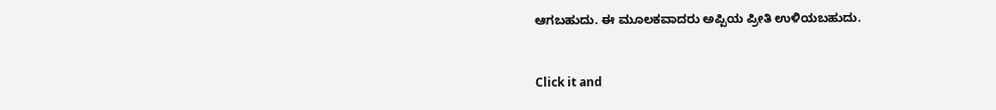ಆಗಬಹುದು. ಈ ಮೂಲಕವಾದರು ಅಪ್ಪಿಯ ಪ್ರೀತಿ ಉಳಿಯಬಹುದು.


Click it and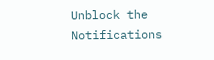Unblock the Notifications